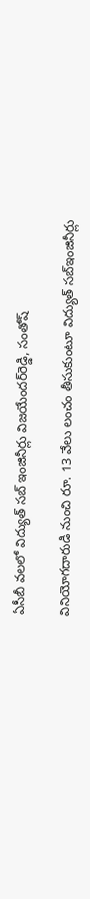ఏసీబీ వలలో విద్యుత్‌ సబ్‌ ఇంజినీర్లు విజయేందర్‌రెడ్డి, సంతోష్‌

వినియోగదారుడి నుంచి రూ. 13 వేలు లంచం తీసుకుంటూ విద్యుత్‌ సబ్‌ఇంజినీర్లు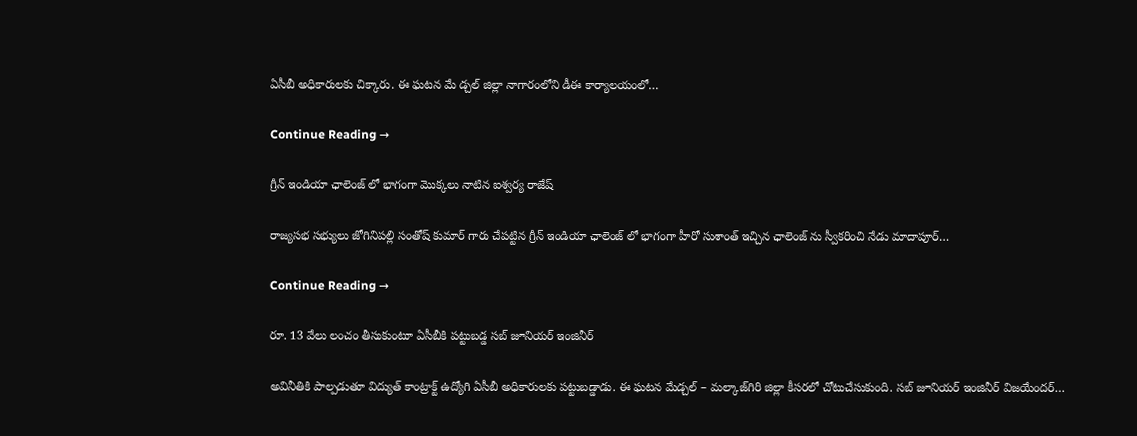ఏసీబీ అధికారులకు చిక్కారు. ఈ ఘటన మే డ్చల్‌ జిల్లా నాగారంలోని డీఈ కార్యాలయంలో…

Continue Reading →

గ్రీన్ ఇండియా ఛాలెంజ్ లో భాగంగా మొక్కలు నాటిన ఐశ్వర్య రాజేష్

రాజ్యసభ సభ్యులు జోగినిపల్లి సంతోష్ కుమార్ గారు చేపట్టిన గ్రీన్ ఇండియా ఛాలెంజ్ లో భాగంగా హీరో సుశాంత్ ఇచ్చిన ఛాలెంజ్ ను స్వీకరించి నేడు మాదాపూర్…

Continue Reading →

రూ. 13 వేలు లంచం తీసుకుంటూ ఏసీబీకి పట్టుబడ్డ సబ్‌ జూనియర్‌ ఇంజినీర్‌

అవినీతికి పాల్పడుతూ విద్యుత్‌ కాంట్రాక్ట్‌ ఉద్యోగి ఏసీబీ అధికారులకు పట్టుబడ్డాడు. ఈ ఘటన మేడ్చల్‌ – మల్కాజ్‌గిరి జిల్లా కీసరలో చోటుచేసుకుంది. సబ్‌ జూనియర్‌ ఇంజినీర్‌ విజయేందర్‌…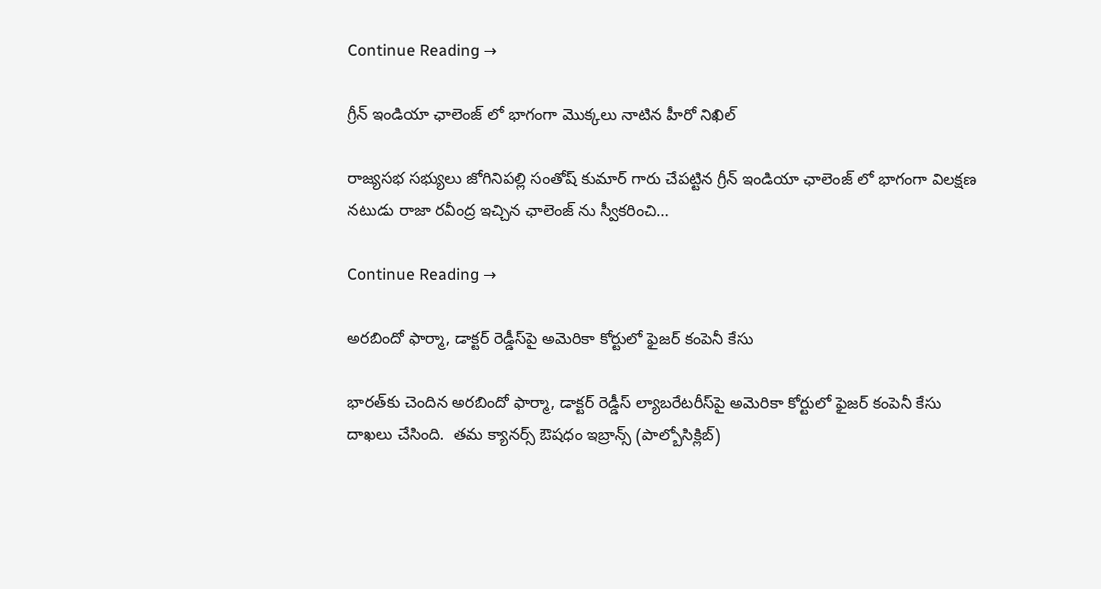Continue Reading →

గ్రీన్ ఇండియా ఛాలెంజ్ లో భాగంగా మొక్క‌లు నాటిన హీరో నిఖిల్

రాజ్యసభ సభ్యులు జోగినిపల్లి సంతోష్ కుమార్ గారు చేపట్టిన గ్రీన్ ఇండియా ఛాలెంజ్ లో భాగంగా విలక్షణ నటుడు రాజా రవీంద్ర ఇచ్చిన ఛాలెంజ్ ను స్వీకరించి…

Continue Reading →

అర‌బిందో ఫార్మా, డాక్ట‌ర్ రెడ్డీస్‌పై అమెరికా కోర్టులో ఫైజ‌ర్ కంపెనీ కేసు

భార‌త్‌కు చెందిన అర‌బిందో ఫార్మా, డాక్ట‌ర్ రెడ్డీస్ ల్యాబ‌రేట‌రీస్‌పై అమెరికా కోర్టులో ఫైజ‌ర్ కంపెనీ కేసు దాఖ‌లు చేసింది.  త‌మ క్యాన‌ర్స్ ఔష‌ధం ఇబ్రాన్స్ ‌(పాల్బోసిక్లిబ్‌)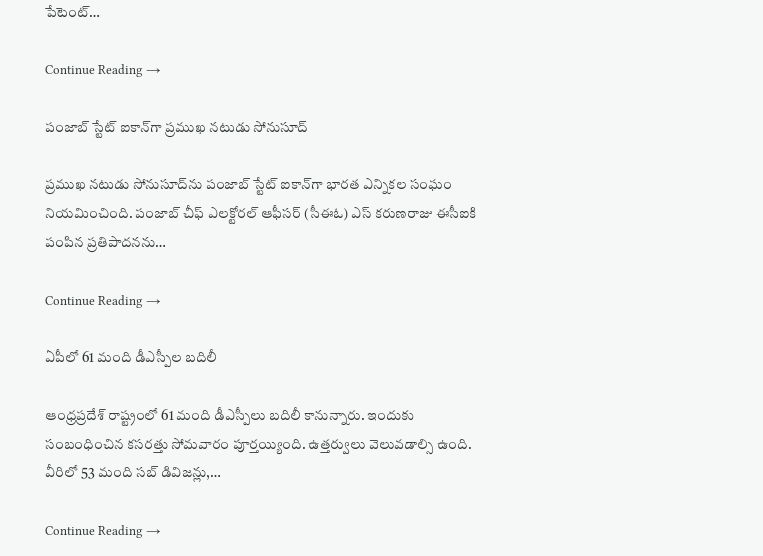పేటెంట్…

Continue Reading →

పంజాబ్‌ స్టేట్‌ ఐకాన్‌గా ప్రముఖ నటుడు సోనుసూద్

ప్రముఖ నటుడు సోనుసూద్‌ను పంజాబ్‌ స్టేట్‌ ఐకాన్‌గా భారత ఎన్నికల సంఘం నియమించింది. పంజాబ్ చీఫ్ ఎలక్టోరల్ ఆఫీసర్ (సీఈఓ) ఎస్ కరుణరాజు ఈసీఐకి పంపిన ప్రతిపాదనను…

Continue Reading →

ఏపీలో 61 మంది డీఎస్పీల బదిలీ

ఆంధ్రప్రదేశ్ రాష్ట్రంలో 61 మంది డీఎస్పీలు బదిలీ కానున్నారు. ఇందుకు సంబంధించిన కసరత్తు సోమవారం పూర్తయ్యింది. ఉత్తర్వులు వెలువడాల్సి ఉంది. వీరిలో 53 మంది సబ్‌ డివిజన్లు,…

Continue Reading →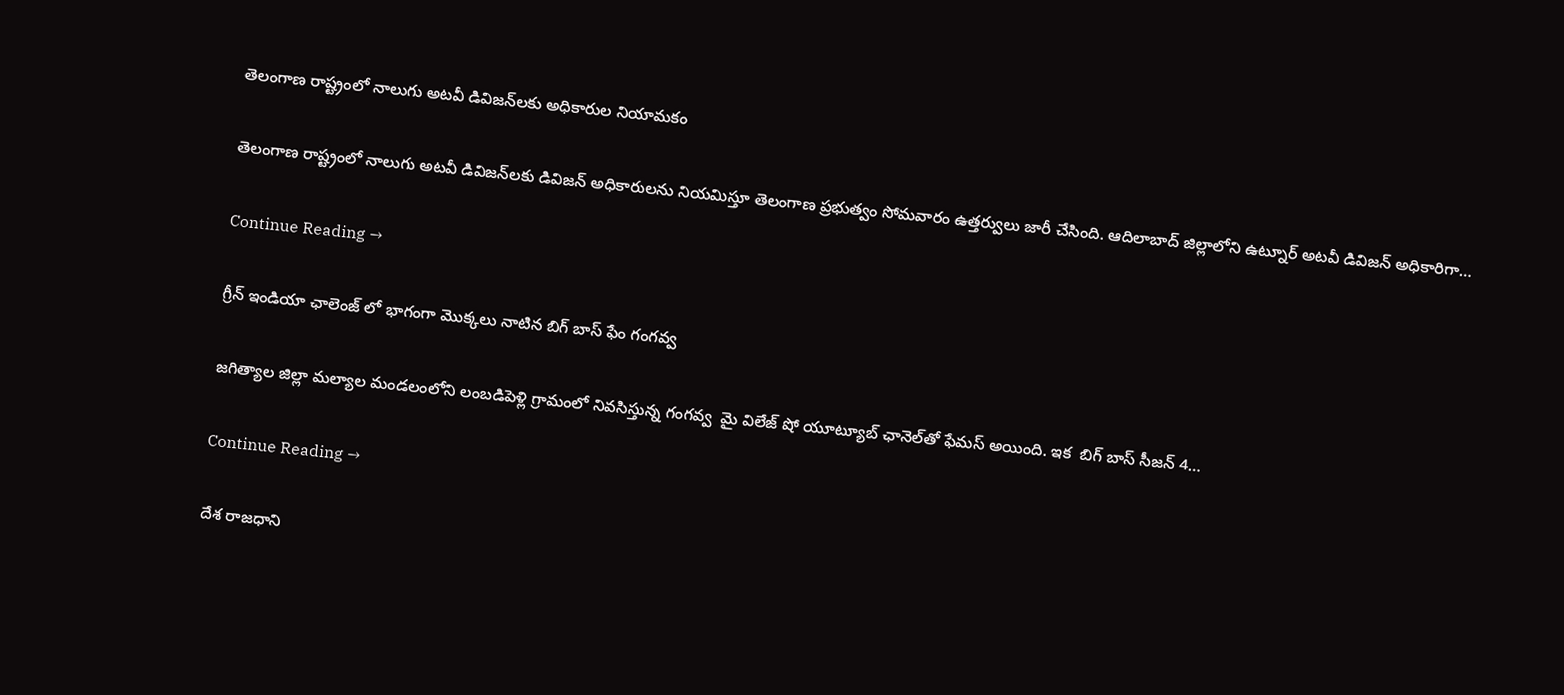తెలంగాణ రాష్ట్రంలో నాలుగు అటవీ డివిజన్‌లకు‌ అధికారుల నియామకం

తెలంగాణ రాష్ట్రంలో నాలుగు అటవీ డివిజన్‌లకు డివిజన్‌ అధికారులను నియమిస్తూ తెలంగాణ ప్రభుత్వం సోమవారం ఉత్తర్వులు జారీ చేసింది. ఆదిలాబాద్‌ జిల్లాలోని ఉట్నూర్‌ అటవీ డివిజన్‌ అధికారిగా…

Continue Reading →

గ్రీన్ ఇండియా ఛాలెంజ్ లో భాగంగా మొక్కలు నాటిన బిగ్ బాస్ ఫేం గంగ‌వ్వ‌

జగిత్యాల జిల్లా మల్యాల మండలంలోని లంబడిపెళ్లి గ్రామంలో నివసిస్తున్న గంగ‌వ్వ  మై విలేజ్ షో యూట్యూబ్ ఛానెల్‌తో ఫేమ‌స్ అయింది. ఇక  బిగ్ బాస్ సీజ‌న్ 4…

Continue Reading →

దేశ రాజధాని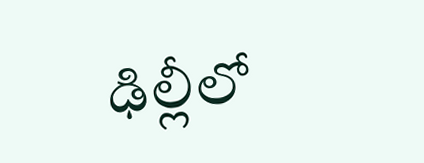ఢిల్లీలో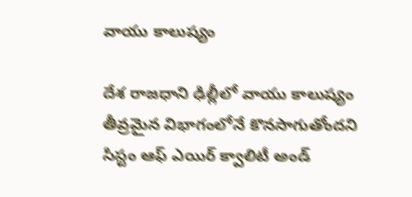వాయు కాలుష్యం

దేశ రాజధాని ఢిల్లీలో వాయు కాలుష్యం తీవ్రమైన విభాగంలోనే కొనసాగుతోందని సిస్టం ఆఫ్‌ ఎయిర్‌ క్వాలిటీ అండ్‌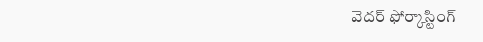వెదర్‌ ఫోర్కాస్టింగ్‌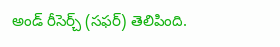అండ్‌ రీసెర్చ్‌ (సఫర్‌) తెలిపింది.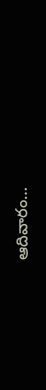ఆదివారం…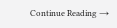Continue Reading →